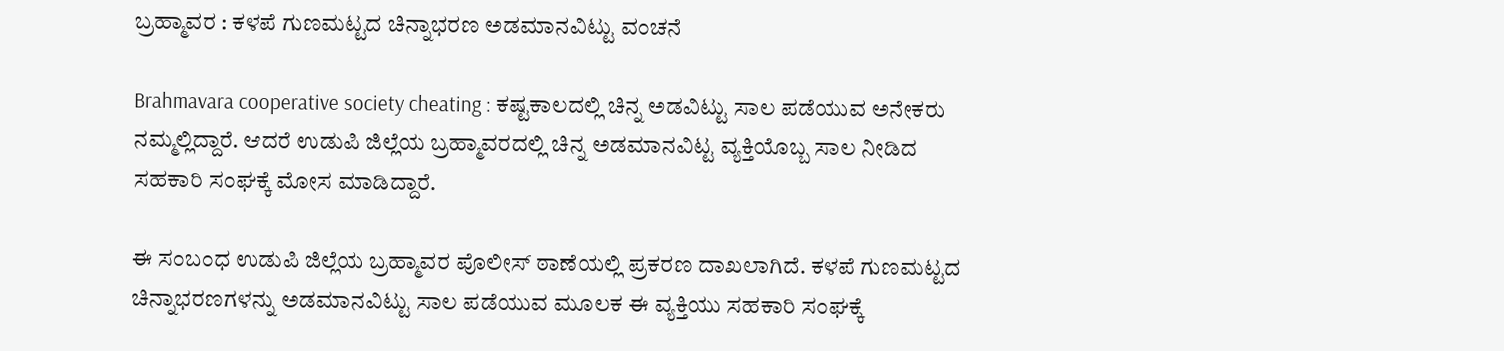ಬ್ರಹ್ಮಾವರ : ಕಳಪೆ ಗುಣಮಟ್ಟದ ಚಿನ್ನಾಭರಣ ಅಡಮಾನವಿಟ್ಟು ವಂಚನೆ

Brahmavara cooperative society cheating : ಕಷ್ಟಕಾಲದಲ್ಲಿ ಚಿನ್ನ ಅಡವಿಟ್ಟು ಸಾಲ ಪಡೆಯುವ ಅನೇಕರು ನಮ್ಮಲ್ಲಿದ್ದಾರೆ. ಆದರೆ ಉಡುಪಿ ಜಿಲ್ಲೆಯ ಬ್ರಹ್ಮಾವರದಲ್ಲಿ ಚಿನ್ನ ಅಡಮಾನವಿಟ್ಟ ವ್ಯಕ್ತಿಯೊಬ್ಬ ಸಾಲ ನೀಡಿದ ಸಹಕಾರಿ ಸಂಘಕ್ಕೆ ಮೋಸ ಮಾಡಿದ್ದಾರೆ.

ಈ ಸಂಬಂಧ ಉಡುಪಿ ಜಿಲ್ಲೆಯ ಬ್ರಹ್ಮಾವರ ಪೊಲೀಸ್ ಠಾಣೆಯಲ್ಲಿ ಪ್ರಕರಣ ದಾಖಲಾಗಿದೆ. ಕಳಪೆ ಗುಣಮಟ್ಟದ ಚಿನ್ನಾಭರಣಗಳನ್ನು ಅಡಮಾನವಿಟ್ಟು ಸಾಲ ಪಡೆಯುವ ಮೂಲಕ ಈ ವ್ಯಕ್ತಿಯು ಸಹಕಾರಿ ಸಂಘಕ್ಕೆ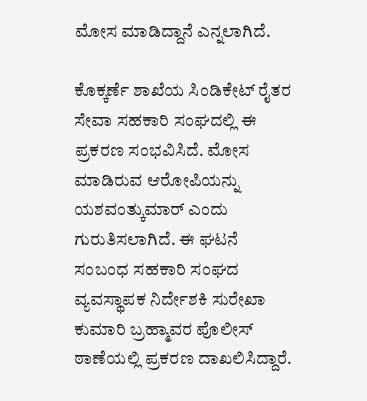ಮೋಸ ಮಾಡಿದ್ದಾನೆ ಎನ್ನಲಾಗಿದೆ.

ಕೊಕ್ಕರ್ಣೆ ಶಾಖೆಯ ಸಿಂಡಿಕೇಟ್ ರೈತರ ಸೇವಾ ಸಹಕಾರಿ ಸಂಘದಲ್ಲಿ ಈ ಪ್ರಕರಣ ಸಂಭವಿಸಿದೆ. ಮೋಸ ಮಾಡಿರುವ ಆರೋಪಿಯನ್ನು ಯಶವಂತ್ಕುಮಾರ್ ಎಂದು ಗುರುತಿಸಲಾಗಿದೆ. ಈ ಘಟನೆ ಸಂಬಂಧ ಸಹಕಾರಿ ಸಂಘದ ವ್ಯವಸ್ಥಾಪಕ ನಿರ್ದೇಶಕಿ ಸುರೇಖಾ ಕುಮಾರಿ ಬ್ರಹ್ಮಾವರ ಪೊಲೀಸ್ ಠಾಣೆಯಲ್ಲಿ ಪ್ರಕರಣ ದಾಖಲಿಸಿದ್ದಾರೆ.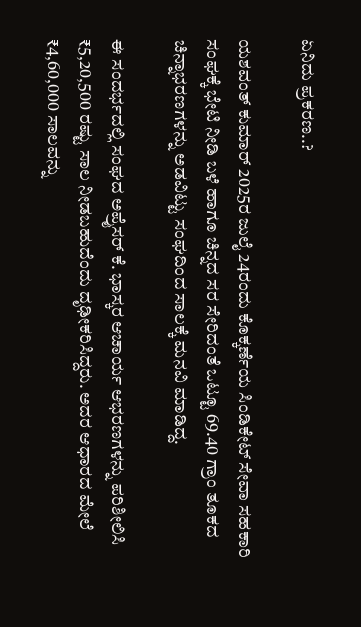ಏನಿದು ಪ್ರಕರಣ..?

ಯಶವಂತ್ ಕುಮಾರ್ 2025ರ ಜುಲೈ 24ರಂದು ಕೊಕ್ಕರ್ಣೆಯ ಸಿಂಡಿಕೇಟ್ ಸೇವಾ ಸಹಕಾರಿ ಸಂಘಕ್ಕೆ ಭೇಟಿ ನೀಡಿ ಬಳೆ ಹಾಗೂ ಚಿನ್ನದ ಸರ ಸೇರಿದಂತೆ ಒಟ್ಟೂ 69.40 ಗ್ರಾಂ ತೂಕದ ಚಿನ್ನಾಭರಣಗಳನ್ನು ಅಡವಿಟ್ಟು ಸಂಘದಿಂದ ಸಾಲಕ್ಕೆ ಮನವಿ ಮಾಡಿದ್ದ.

ಈ ಸಂದರ್ಭದಲ್ಲಿ ಸಂಘದ ಅಪ್ರೈಸರ್ ಕೆ. ಭಾಸ್ಕರ ಆಚಾರ್ಯ ಆಭರಣಗಳನ್ನು ಪರಿಶೀಲಿಸಿ ₹5,20,500 ರಷ್ಟು ಸಾಲ ನೀಡಬಹುದೆಂದು ದೃಢೀಕರಿಸಿದ್ದರು. ಅದರ ಆಧಾರದ ಮೇಲೆ ₹4,60,000 ಸಾಲವನ್ನು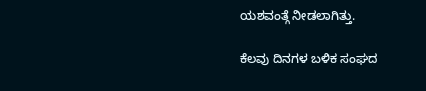ಯಶವಂತ್ಗೆ ನೀಡಲಾಗಿತ್ತು.

ಕೆಲವು ದಿನಗಳ ಬಳಿಕ ಸಂಘದ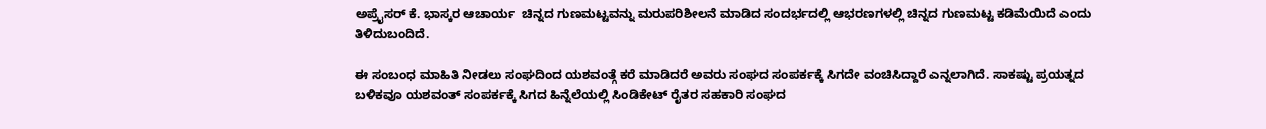ಅಪ್ರೈಸರ್ ಕೆ. ಭಾಸ್ಕರ ಆಚಾರ್ಯ  ಚಿನ್ನದ ಗುಣಮಟ್ಟವನ್ನು ಮರುಪರಿಶೀಲನೆ ಮಾಡಿದ ಸಂದರ್ಭದಲ್ಲಿ ಆಭರಣಗಳಲ್ಲಿ ಚಿನ್ನದ ಗುಣಮಟ್ಟ ಕಡಿಮೆಯಿದೆ ಎಂದು ತಿಳಿದುಬಂದಿದೆ.

ಈ ಸಂಬಂಧ ಮಾಹಿತಿ ನೀಡಲು ಸಂಘದಿಂದ ಯಶವಂತ್ಗೆ ಕರೆ ಮಾಡಿದರೆ ಅವರು ಸಂಘದ ಸಂಪರ್ಕಕ್ಕೆ ಸಿಗದೇ ವಂಚಿಸಿದ್ದಾರೆ ಎನ್ನಲಾಗಿದೆ. ಸಾಕಷ್ಟು ಪ್ರಯತ್ನದ ಬಳಿಕವೂ ಯಶವಂತ್ ಸಂಪರ್ಕಕ್ಕೆ ಸಿಗದ ಹಿನ್ನೆಲೆಯಲ್ಲಿ ಸಿಂಡಿಕೇಟ್ ರೈತರ ಸಹಕಾರಿ ಸಂಘದ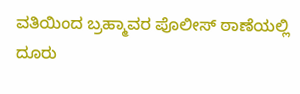ವತಿಯಿಂದ ಬ್ರಹ್ಮಾವರ ಪೊಲೀಸ್ ಠಾಣೆಯಲ್ಲಿ ದೂರು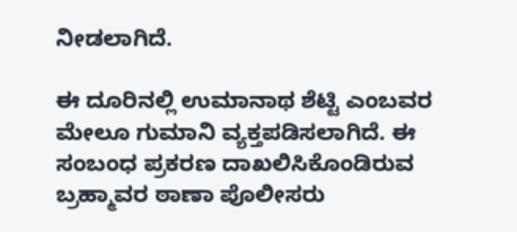ನೀಡಲಾಗಿದೆ.

ಈ ದೂರಿನಲ್ಲಿ ಉಮಾನಾಥ ಶೆಟ್ಟಿ ಎಂಬವರ ಮೇಲೂ ಗುಮಾನಿ ವ್ಯಕ್ತಪಡಿಸಲಾಗಿದೆ. ಈ ಸಂಬಂಧ ಪ್ರಕರಣ ದಾಖಲಿಸಿಕೊಂಡಿರುವ ಬ್ರಹ್ಮಾವರ ಠಾಣಾ ಪೊಲೀಸರು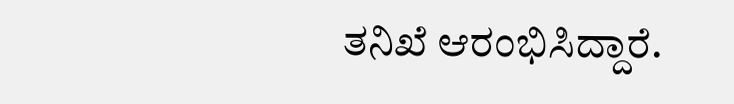ತನಿಖೆ ಆರಂಭಿಸಿದ್ದಾರೆ.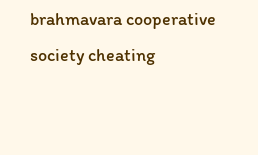brahmavara cooperative society cheating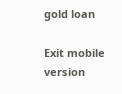gold loan

Exit mobile version